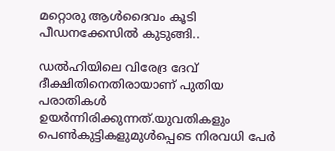മറ്റൊരു ആള്‍ദൈവം കൂടി പീഡനക്കേസില്‍ കുടുങ്ങി..

ഡല്‍ഹിയിലെ വിരേദ്ര ദേവ് ദീക്ഷിതിനെതിരായാണ് പുതിയ പരാതികള്‍ ഉയര്‍ന്നിരിക്കുന്നത്.യുവതികളും പെണ്‍കുട്ടികളുമുള്‍പ്പെടെ നിരവധി പേര്‍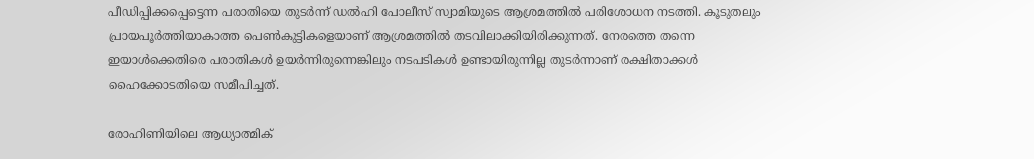പീഡിപ്പിക്കപ്പെട്ടെന്ന പരാതിയെ തുടര്‍ന്ന് ഡല്‍ഹി പോലീസ് സ്വാമിയുടെ ആശ്രമത്തില്‍ പരിശോധന നടത്തി. കൂടുതലും പ്രായപൂര്‍ത്തിയാകാത്ത പെണ്‍കുട്ടികളെയാണ് ആശ്രമത്തില്‍ തടവിലാക്കിയിരിക്കുന്നത്. നേരത്തെ തന്നെ ഇയാള്‍ക്കെതിരെ പരാതികള്‍ ഉയര്‍ന്നിരുന്നെങ്കിലും നടപടികള്‍ ഉണ്ടായിരുന്നില്ല തുടര്‍ന്നാണ് രക്ഷിതാക്കള്‍ ഹൈക്കോടതിയെ സമീപിച്ചത്.

രോഹിണിയിലെ ആധ്യാത്മിക്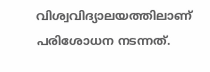വിശ്വവിദ്യാലയത്തിലാണ് പരിശോധന നടന്നത്.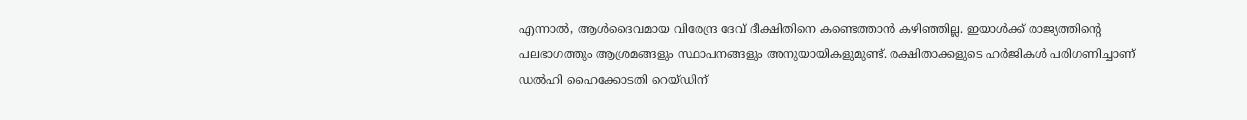എന്നാല്‍, ആള്‍ദൈവമായ വിരേന്ദ്ര ദേവ് ദീക്ഷിതിനെ കണ്ടെത്താന്‍ കഴിഞ്ഞില്ല. ഇയാള്‍ക്ക് രാജ്യത്തിന്റെ പലഭാഗത്തും ആശ്രമങ്ങളും സ്ഥാപനങ്ങളും അനുയായികളുമുണ്ട്. രക്ഷിതാക്കളുടെ ഹര്‍ജികള്‍ പരിഗണിച്ചാണ് ഡല്‍ഹി ഹൈക്കോടതി റെയ്ഡിന്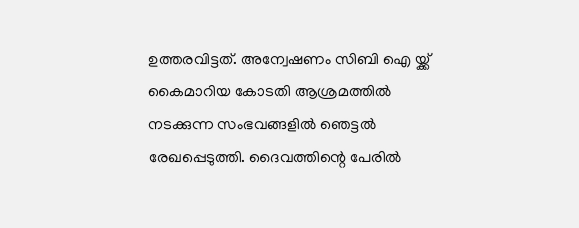ഉത്തരവിട്ടത്. അന്വേഷണം സിബി ഐ യ്ക്ക് കൈമാറിയ കോടതി ആശ്രമത്തില്‍ നടക്കുന്ന സംഭവങ്ങളില്‍ ഞെട്ടല്‍ രേഖപ്പെടുത്തി. ദൈവത്തിന്റെ പേരില്‍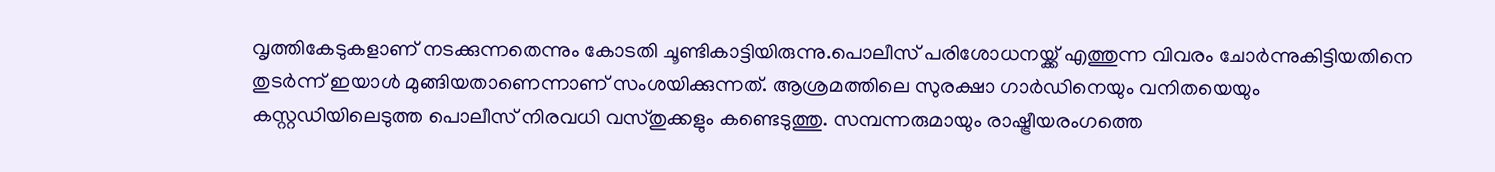വൃത്തികേടുകളാണ് നടക്കുന്നതെന്നും കോടതി ചൂണ്ടികാട്ടിയിരുന്നു.പൊലീസ് പരിശോധനയ്ക്ക് എത്തുന്ന വിവരം ചോര്‍ന്നുകിട്ടിയതിനെ തുടര്‍ന്ന് ഇയാള്‍ മുങ്ങിയതാണെന്നാണ് സംശയിക്കുന്നത്. ആശ്രമത്തിലെ സുരക്ഷാ ഗാര്‍ഡിനെയും വനിതയെയും കസ്റ്റഡിയിലെടുത്ത പൊലീസ് നിരവധി വസ്തുക്കളും കണ്ടെടുത്തു. സമ്പന്നരുമായും രാഷ്ട്രീയരംഗത്തെ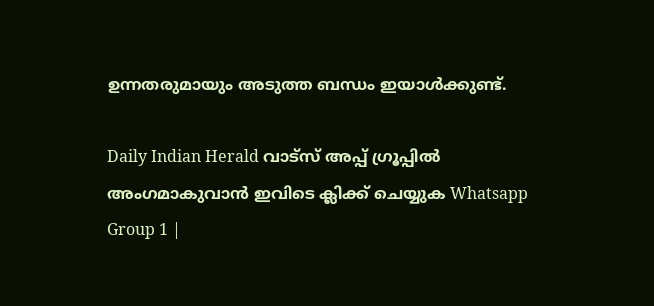ഉന്നതരുമായും അടുത്ത ബന്ധം ഇയാള്‍ക്കുണ്ട്.

Daily Indian Herald വാട്സ് അപ്പ് ഗ്രൂപ്പിൽ അംഗമാകുവാൻ ഇവിടെ ക്ലിക്ക് ചെയ്യുക Whatsapp Group 1 |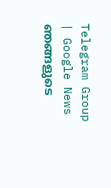Telegram Group | Google News ഞങ്ങളുടെ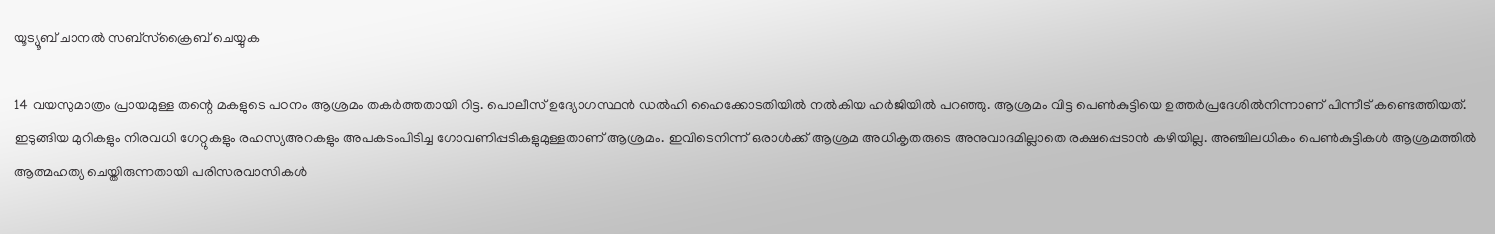യൂട്യൂബ് ചാനൽ സബ്സ്ക്രൈബ് ചെയ്യുക

14 വയസുമാത്രം പ്രായമുള്ള തന്റെ മകളുടെ പഠനം ആശ്രമം തകര്‍ത്തതായി റിട്ട. പൊലീസ് ഉദ്യോഗസ്ഥന്‍ ഡല്‍ഹി ഹൈക്കോടതിയില്‍ നല്‍കിയ ഹര്‍ജിയില്‍ പറഞ്ഞു. ആശ്രമം വിട്ട പെണ്‍കുട്ടിയെ ഉത്തര്‍പ്രദേശില്‍നിന്നാണ് പിന്നീട് കണ്ടെത്തിയത്. ഇടുങ്ങിയ മുറികളും നിരവധി ഗേറ്റുകളും രഹസ്യഅറകളും അപകടംപിടിച്ച ഗോവണിപ്പടികളുമുള്ളതാണ് ആശ്രമം. ഇവിടെനിന്ന് ഒരാള്‍ക്ക് ആശ്രമ അധികൃതരുടെ അനുവാദമില്ലാതെ രക്ഷപ്പെടാന്‍ കഴിയില്ല. അഞ്ചിലധികം പെണ്‍കുട്ടികള്‍ ആശ്രമത്തില്‍ ആത്മഹത്യ ചെയ്തിരുന്നതായി പരിസരവാസികള്‍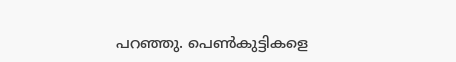പറഞ്ഞു. പെണ്‍കുട്ടികളെ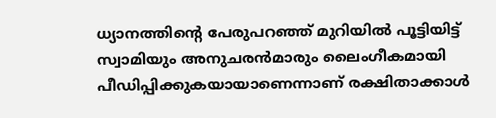ധ്യാനത്തിന്റെ പേരുപറഞ്ഞ് മുറിയില്‍ പൂട്ടിയിട്ട് സ്വാമിയും അനുചരന്‍മാരും ലൈംഗീകമായി പീഡിപ്പിക്കുകയായാണെന്നാണ് രക്ഷിതാക്കാള്‍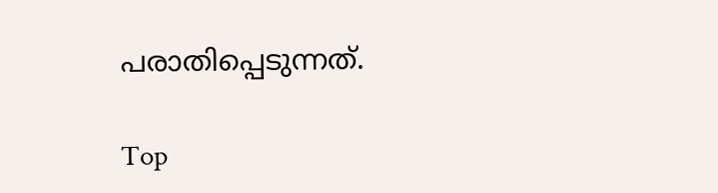പരാതിപ്പെടുന്നത്.

Top